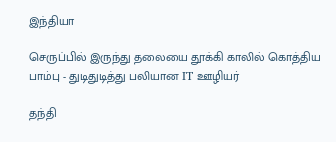இந்தியா

செருப்பில் இருந்து தலையை தூக்கி காலில் கொத்திய பாம்பு - துடிதுடித்து பலியான IT ஊழியர்

தந்தி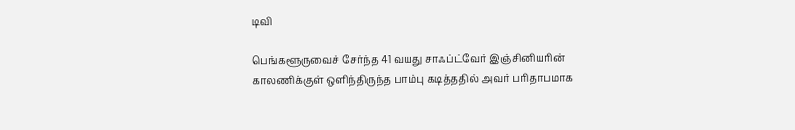டிவி

பெங்களூருவைச் சேர்ந்த 41 வயது சாஃப்ட்வேர் இஞ்சினியரின் காலணிக்குள் ஒளிந்திருந்த பாம்பு கடித்ததில் அவர் பரிதாபமாக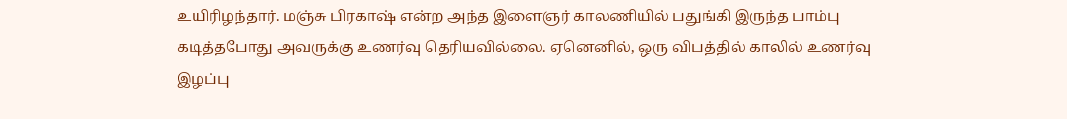உயிரிழந்தார். மஞ்சு பிரகாஷ் என்ற அந்த இளைஞர் காலணியில் பதுங்கி இருந்த பாம்பு கடித்தபோது அவருக்கு உணர்வு தெரியவில்லை. ஏனெனில், ஒரு விபத்தில் காலில் உணர்வு இழப்பு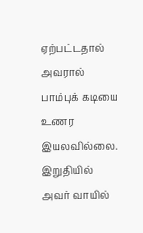ஏற்பட்டதால் அவரால் பாம்புக் கடியை உணர இயலவில்லை. இறுதியில் அவர் வாயில்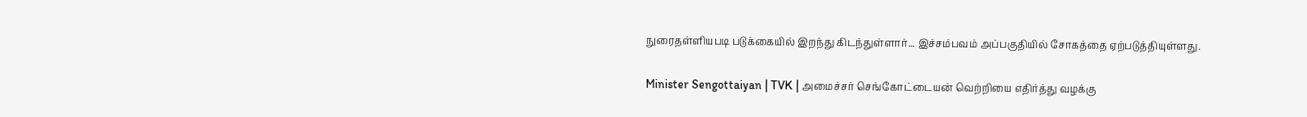நுரைதள்ளியபடி படுக்கையில் இறந்து கிடந்துள்ளார்... இச்சம்பவம் அப்பகுதியில் சோகத்தை ஏற்படுத்தியுள்ளது.

Minister Sengottaiyan | TVK | அமைச்சர் செங்கோட்டையன் வெற்றியை எதிர்த்து வழக்கு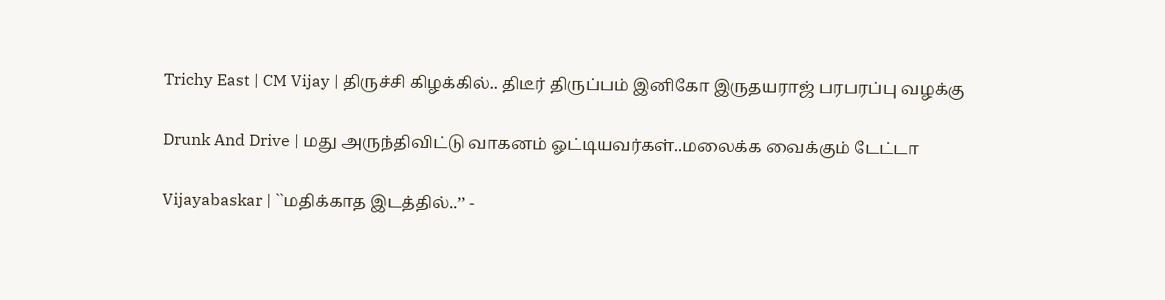Trichy East | CM Vijay | திருச்சி கிழக்கில்.. திடீர் திருப்பம் இனிகோ இருதயராஜ் பரபரப்பு வழக்கு

Drunk And Drive | மது அருந்திவிட்டு வாகனம் ஓட்டியவர்கள்..மலைக்க வைக்கும் டேட்டா

Vijayabaskar | ``மதிக்காத இடத்தில்..’’ -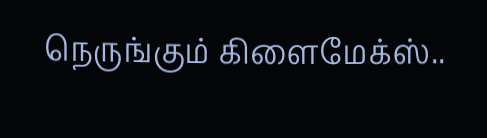நெருங்கும் கிளைமேக்ஸ்..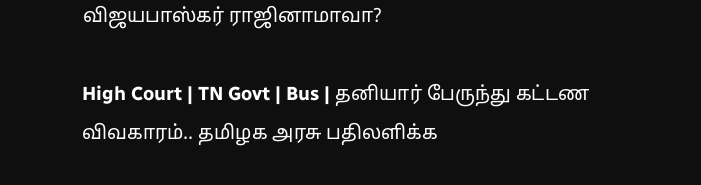விஜயபாஸ்கர் ராஜினாமாவா?

High Court | TN Govt | Bus | தனியார் பேருந்து கட்டண விவகாரம்.. தமிழக அரசு பதிலளிக்க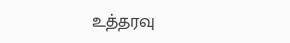உத்தரவு